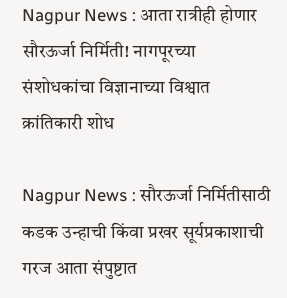Nagpur News : आता रात्रीही होणार सौरऊर्जा निर्मिती! नागपूरच्या संशोधकांचा विज्ञानाच्या विश्वात क्रांतिकारी शोध

Nagpur News : सौरऊर्जा निर्मितीसाठी कडक उन्हाची किंवा प्रखर सूर्यप्रकाशाची गरज आता संपुष्टात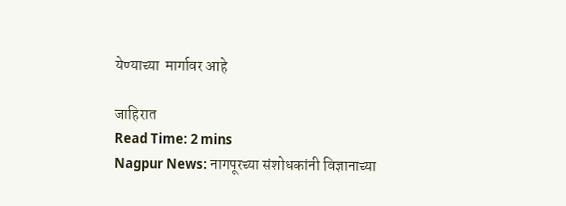येण्याच्या  मार्गावर आहे

जाहिरात
Read Time: 2 mins
Nagpur News: नागपूरच्या संशोधकांनी विज्ञानाच्या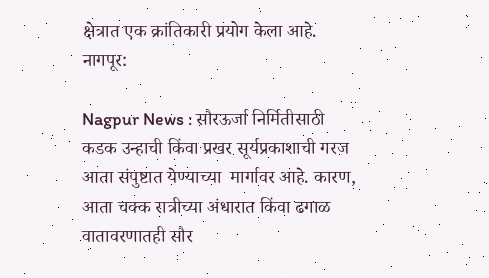क्षेत्रात एक क्रांतिकारी प्रयोग केला आहे.
नागपूर:

Nagpur News : सौरऊर्जा निर्मितीसाठी कडक उन्हाची किंवा प्रखर सूर्यप्रकाशाची गरज आता संपुष्टात येण्याच्या  मार्गावर आहे. कारण, आता चक्क रात्रीच्या अंधारात किंवा ढगाळ वातावरणातही सौर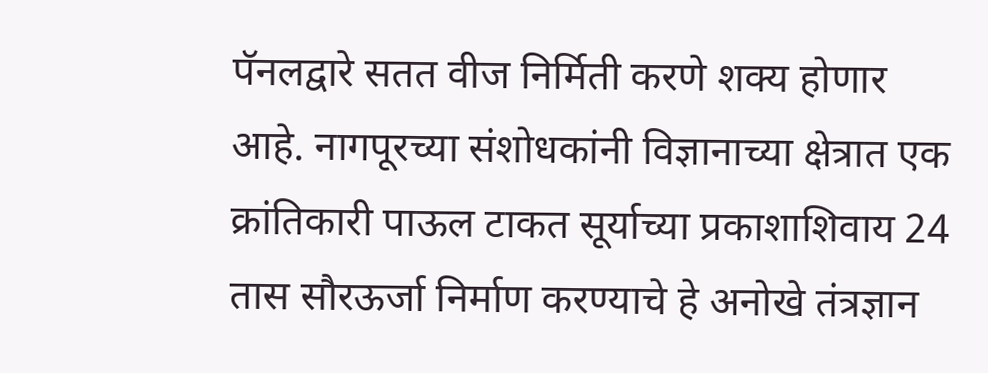पॅनलद्वारे सतत वीज निर्मिती करणे शक्य होणार आहे. नागपूरच्या संशोधकांनी विज्ञानाच्या क्षेत्रात एक क्रांतिकारी पाऊल टाकत सूर्याच्या प्रकाशाशिवाय 24 तास सौरऊर्जा निर्माण करण्याचे हे अनोखे तंत्रज्ञान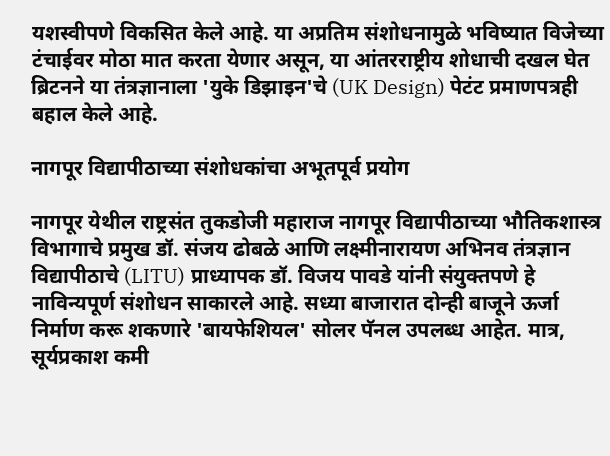यशस्वीपणे विकसित केले आहे. या अप्रतिम संशोधनामुळे भविष्यात विजेच्या टंचाईवर मोठा मात करता येणार असून, या आंतरराष्ट्रीय शोधाची दखल घेत ब्रिटनने या तंत्रज्ञानाला 'युके डिझाइन'चे (UK Design) पेटंट प्रमाणपत्रही बहाल केले आहे.

नागपूर विद्यापीठाच्या संशोधकांचा अभूतपूर्व प्रयोग

नागपूर येथील राष्ट्रसंत तुकडोजी महाराज नागपूर विद्यापीठाच्या भौतिकशास्त्र विभागाचे प्रमुख डॉ. संजय ढोबळे आणि लक्ष्मीनारायण अभिनव तंत्रज्ञान विद्यापीठाचे (LITU) प्राध्यापक डॉ. विजय पावडे यांनी संयुक्तपणे हे नाविन्यपूर्ण संशोधन साकारले आहे. सध्या बाजारात दोन्ही बाजूने ऊर्जा निर्माण करू शकणारे 'बायफेशियल' सोलर पॅनल उपलब्ध आहेत. मात्र, सूर्यप्रकाश कमी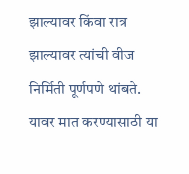झाल्यावर किंवा रात्र झाल्यावर त्यांची वीज निर्मिती पूर्णपणे थांबते. यावर मात करण्यासाठी या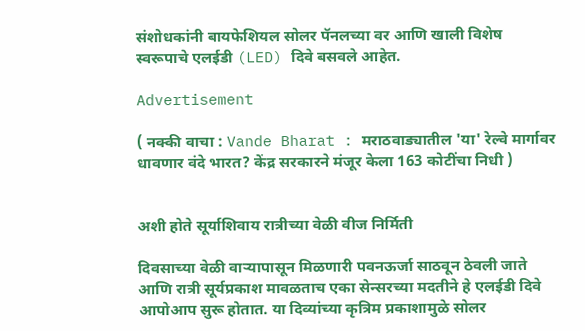संशोधकांनी बायफेशियल सोलर पॅनलच्या वर आणि खाली विशेष स्वरूपाचे एलईडी (LED) दिवे बसवले आहेत.

Advertisement

( नक्की वाचा : Vande Bharat : मराठवाड्यातील 'या' रेल्वे मार्गावर धावणार वंदे भारत? केंद्र सरकारने मंजूर केला 163 कोटींचा निधी )


अशी होते सूर्याशिवाय रात्रीच्या वेळी वीज निर्मिती

दिवसाच्या वेळी वाऱ्यापासून मिळणारी पवनऊर्जा साठवून ठेवली जाते आणि रात्री सूर्यप्रकाश मावळताच एका सेन्सरच्या मदतीने हे एलईडी दिवे आपोआप सुरू होतात. या दिव्यांच्या कृत्रिम प्रकाशामुळे सोलर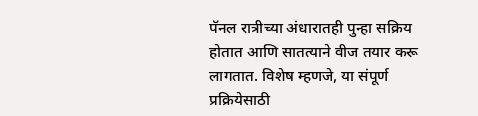पॅनल रात्रीच्या अंधारातही पुन्हा सक्रिय होतात आणि सातत्याने वीज तयार करू लागतात. विशेष म्हणजे, या संपूर्ण प्रक्रियेसाठी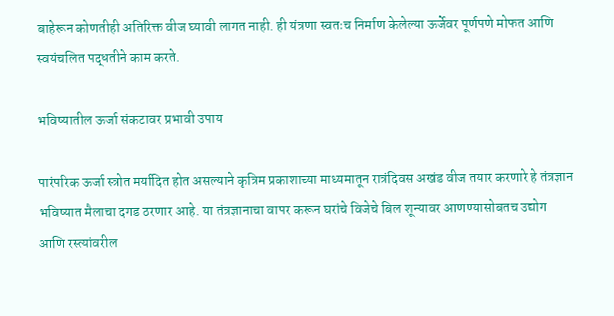बाहेरून कोणतीही अतिरिक्त वीज घ्यावी लागत नाही. ही यंत्रणा स्वतःच निर्माण केलेल्या ऊर्जेवर पूर्णपणे मोफत आणि स्वयंचलित पद्धतीने काम करते.

भविष्यातील ऊर्जा संकटावर प्रभावी उपाय

पारंपरिक ऊर्जा स्त्रोत मर्यादित होत असल्याने कृत्रिम प्रकाशाच्या माध्यमातून रात्रंदिवस अखंड वीज तयार करणारे हे तंत्रज्ञान भविष्यात मैलाचा दगड ठरणार आहे. या तंत्रज्ञानाचा वापर करून घरांचे विजेचे बिल शून्यावर आणण्यासोबतच उद्योग आणि रस्त्यांवरील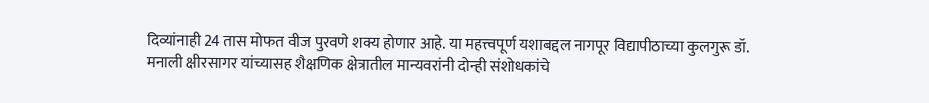दिव्यांनाही 24 तास मोफत वीज पुरवणे शक्य होणार आहे. या महत्त्वपूर्ण यशाबद्दल नागपूर विद्यापीठाच्या कुलगुरू डॉ. मनाली क्षीरसागर यांच्यासह शैक्षणिक क्षेत्रातील मान्यवरांनी दोन्ही संशोधकांचे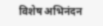विशेष अभिनंदन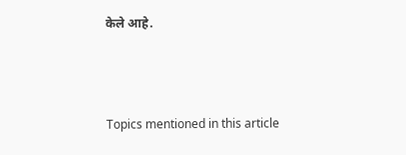केले आहे.



Topics mentioned in this article